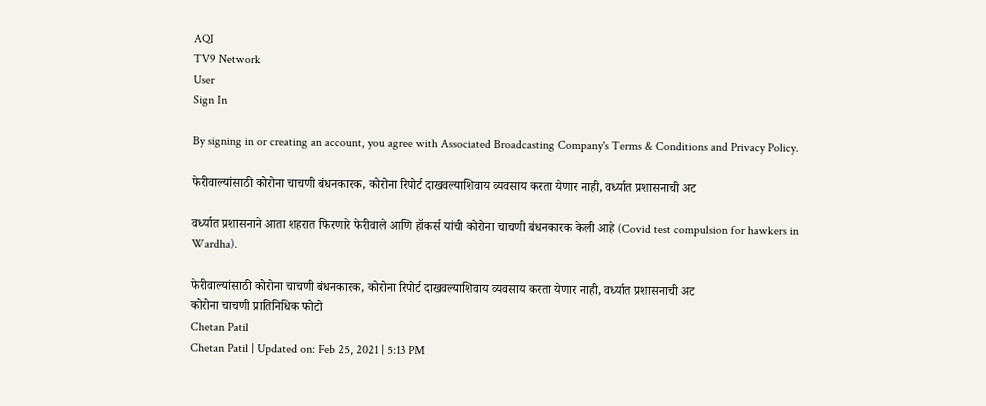AQI
TV9 Network
User
Sign In

By signing in or creating an account, you agree with Associated Broadcasting Company's Terms & Conditions and Privacy Policy.

फेरीवाल्यांसाठी कोरोना चाचणी बंधनकारक, कोरोना रिपोर्ट दाखवल्याशिवाय व्यवसाय करता येणार नाही, वर्ध्यात प्रशासनाची अट

वर्ध्यात प्रशासनाने आता शहरात फिरणारे फेरीवाले आणि हॉकर्स यांची कोरोना चाचणी बंधनकारक केली आहे (Covid test compulsion for hawkers in Wardha).

फेरीवाल्यांसाठी कोरोना चाचणी बंधनकारक, कोरोना रिपोर्ट दाखवल्याशिवाय व्यवसाय करता येणार नाही, वर्ध्यात प्रशासनाची अट
कोरोना चाचणी प्रातिनिधिक फोटो
Chetan Patil
Chetan Patil | Updated on: Feb 25, 2021 | 5:13 PM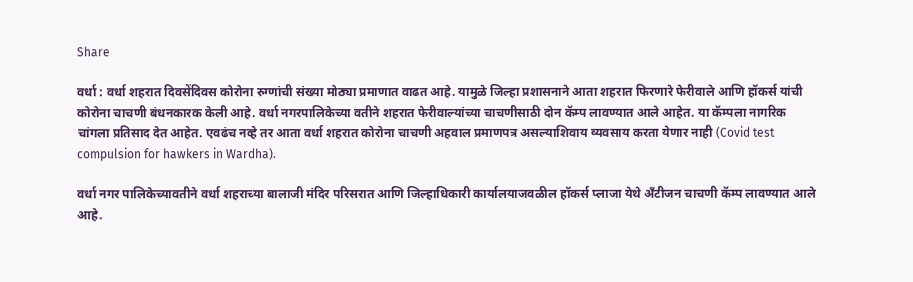Share

वर्धा : वर्धा शहरात दिवसेंदिवस कोरोना रुग्णांची संख्या मोठ्या प्रमाणात वाढत आहे. यामुळे जिल्हा प्रशासनाने आता शहरात फिरणारे फेरीवाले आणि हॉकर्स यांची कोरोना चाचणी बंधनकारक केली आहे. वर्धा नगरपालिकेच्या वतीने शहरात फेरीवाल्यांच्या चाचणीसाठी दोन कॅम्प लावण्यात आले आहेत. या कॅम्पला नागरिक चांगला प्रतिसाद देत आहेत. एवढंच नव्हे तर आता वर्धा शहरात कोरोना चाचणी अहवाल प्रमाणपत्र असल्याशिवाय व्यवसाय करता येणार नाही (Covid test compulsion for hawkers in Wardha).

वर्धा नगर पालिकेच्यावतीने वर्धा शहराच्या बालाजी मंदिर परिसरात आणि जिल्हाधिकारी कार्यालयाजवळील हॉकर्स प्लाजा येथे अँटीजन चाचणी कॅम्प लावण्यात आले आहे.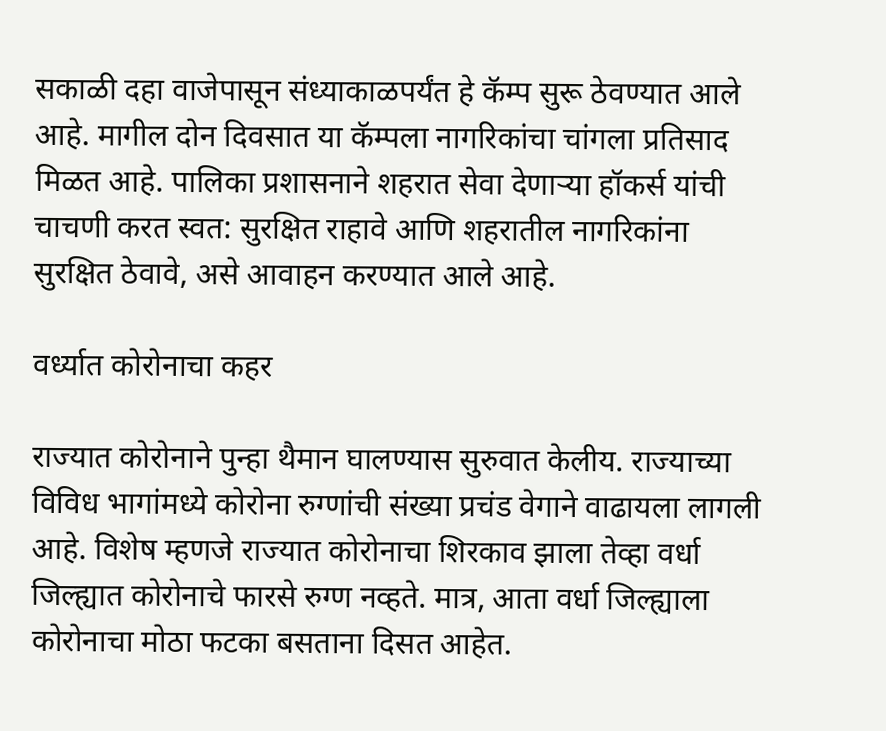सकाळी दहा वाजेपासून संध्याकाळपर्यंत हे कॅम्प सुरू ठेवण्यात आले आहे. मागील दोन दिवसात या कॅम्पला नागरिकांचा चांगला प्रतिसाद मिळत आहे. पालिका प्रशासनाने शहरात सेवा देणाऱ्या हॉकर्स यांची चाचणी करत स्वत: सुरक्षित राहावे आणि शहरातील नागरिकांना सुरक्षित ठेवावे, असे आवाहन करण्यात आले आहे.

वर्ध्यात कोरोनाचा कहर

राज्यात कोरोनाने पुन्हा थैमान घालण्यास सुरुवात केलीय. राज्याच्या विविध भागांमध्ये कोरोना रुग्णांची संख्या प्रचंड वेगाने वाढायला लागली आहे. विशेष म्हणजे राज्यात कोरोनाचा शिरकाव झाला तेव्हा वर्धा जिल्ह्यात कोरोनाचे फारसे रुग्ण नव्हते. मात्र, आता वर्धा जिल्ह्याला कोरोनाचा मोठा फटका बसताना दिसत आहेत.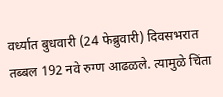वर्ध्यात बुधवारी (24 फेब्रुवारी) दिवसभरात तब्बल 192 नवे रुग्ण आढळले. त्यामुळे चिंता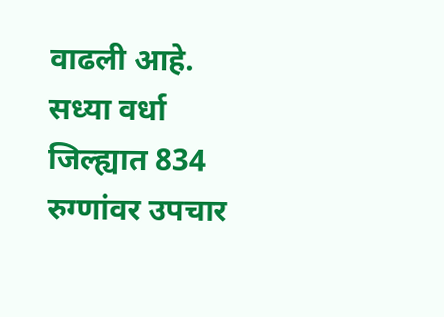वाढली आहे. सध्या वर्धा जिल्ह्यात 834 रुग्णांवर उपचार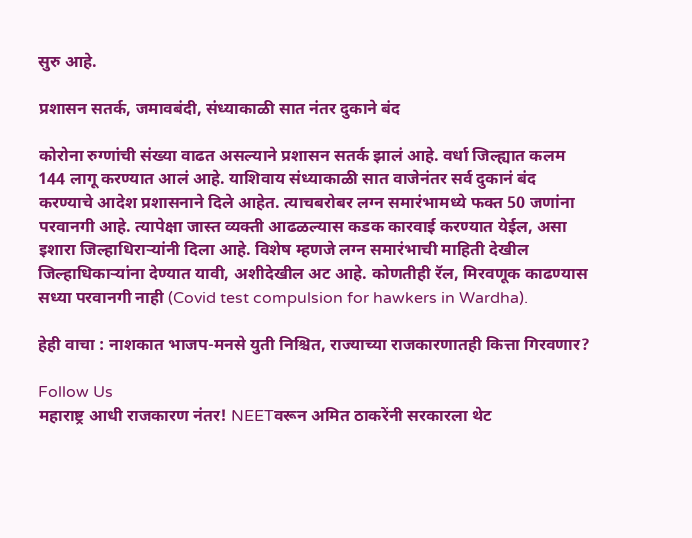सुरु आहे.

प्रशासन सतर्क, जमावबंदी, संध्याकाळी सात नंतर दुकाने बंद

कोरोना रुग्णांची संख्या वाढत असल्याने प्रशासन सतर्क झालं आहे. वर्धा जिल्ह्यात कलम 144 लागू करण्यात आलं आहे. याशिवाय संध्याकाळी सात वाजेनंतर सर्व दुकानं बंद करण्याचे आदेश प्रशासनाने दिले आहेत. त्याचबरोबर लग्न समारंभामध्ये फक्त 50 जणांना परवानगी आहे. त्यापेक्षा जास्त व्यक्ती आढळल्यास कडक कारवाई करण्यात येईल, असा इशारा जिल्हाधिराऱ्यांनी दिला आहे. विशेष म्हणजे लग्न समारंभाची माहिती देखील जिल्हाधिकाऱ्यांना देण्यात यावी, अशीदेखील अट आहे. कोणतीही रॅल, मिरवणूक काढण्यास सध्या परवानगी नाही (Covid test compulsion for hawkers in Wardha).

हेही वाचा : नाशकात भाजप-मनसे युती निश्चित, राज्याच्या राजकारणातही कित्ता गिरवणार?

Follow Us
महाराष्ट्र आधी राजकारण नंतर! NEETवरून अमित ठाकरेंनी सरकारला थेट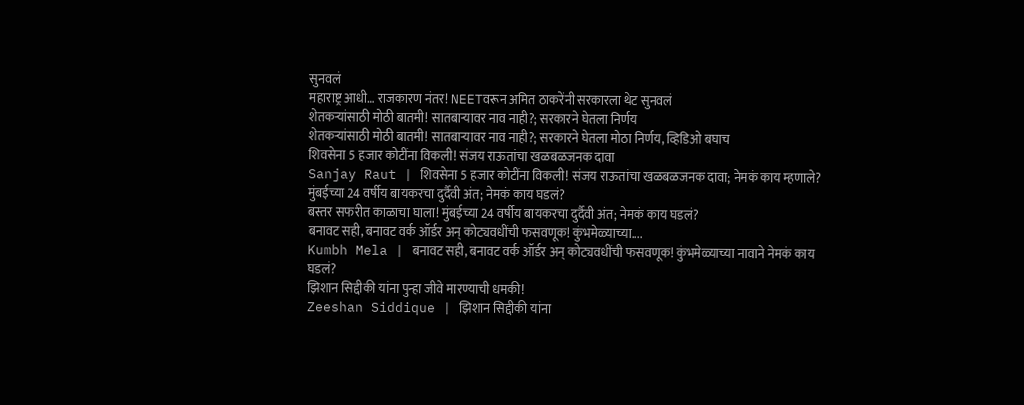सुनवलं
महाराष्ट्र आधी… राजकारण नंतर! NEETवरून अमित ठाकरेंनी सरकारला थेट सुनवलं
शेतकऱ्यांसाठी मोठी बातमी! सातबाऱ्यावर नाव नाही?; सरकारने घेतला निर्णय
शेतकऱ्यांसाठी मोठी बातमी! सातबाऱ्यावर नाव नाही?; सरकारने घेतला मोठा निर्णय, व्हिडिओ बघाच
शिवसेना 5 हजार कोटींना विकली! संजय राऊतांचा खळबळजनक दावा
Sanjay Raut | शिवसेना 5 हजार कोटींना विकली! संजय राऊतांचा खळबळजनक दावा; नेमकं काय म्हणाले?
मुंबईच्या 24 वर्षीय बायकरचा दुर्दैवी अंत; नेमकं काय घडलं?
बस्तर सफरीत काळाचा घाला! मुंबईच्या 24 वर्षीय बायकरचा दुर्दैवी अंत; नेमकं काय घडलं?
बनावट सही, बनावट वर्क ऑर्डर अन् कोट्यवधींची फसवणूक! कुंभमेळ्याच्या....
Kumbh Mela | बनावट सही, बनावट वर्क ऑर्डर अन् कोट्यवधींची फसवणूक! कुंभमेळ्याच्या नावाने नेमकं काय घडलं?
झिशान सिद्दीकी यांना पुन्हा जीवे मारण्याची धमकी!
Zeeshan Siddique | झिशान सिद्दीकी यांना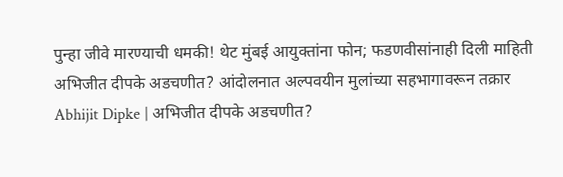पुन्हा जीवे मारण्याची धमकी! थेट मुंबई आयुक्तांना फोन; फडणवीसांनाही दिली माहिती
अभिजीत दीपके अडचणीत? आंदोलनात अल्पवयीन मुलांच्या सहभागावरून तक्रार
Abhijit Dipke | अभिजीत दीपके अडचणीत?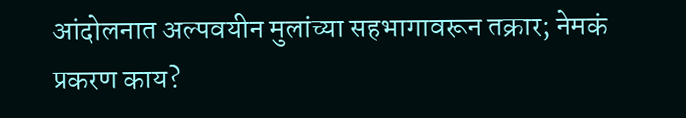आंदोलनात अल्पवयीन मुलांच्या सहभागावरून तक्रार; नेमकं प्रकरण काय?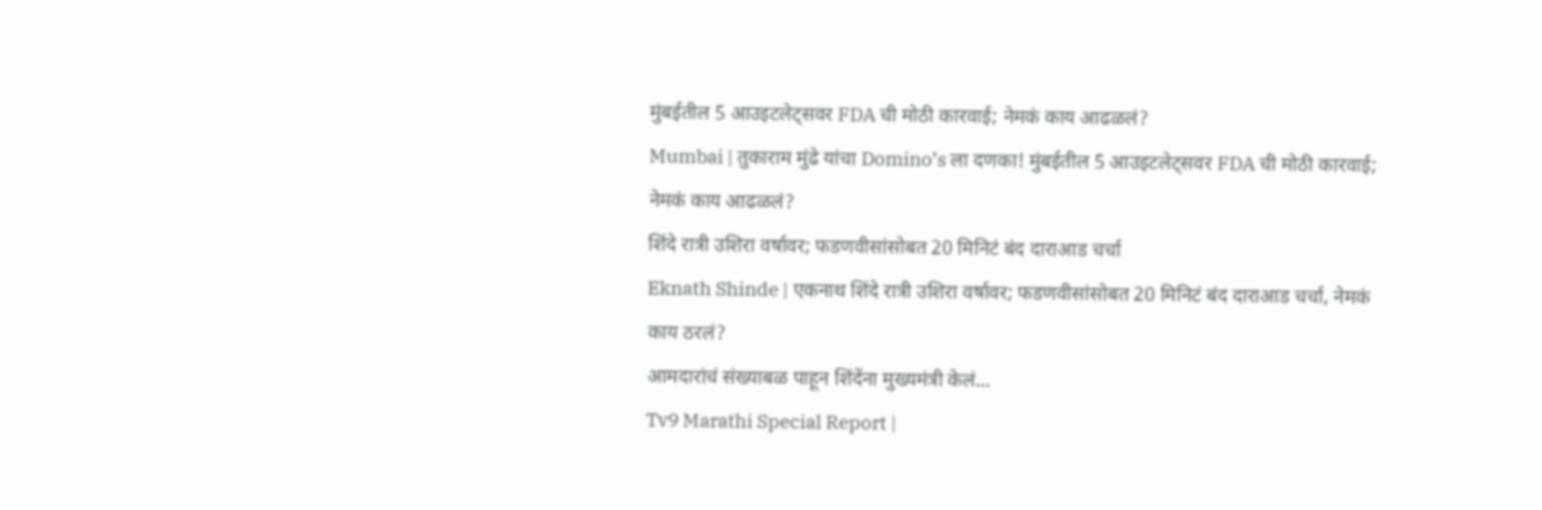मुंबईतील 5 आउइटलेट्सवर FDA ची मोठी कारवाई; नेमकं काय आढळलं?
Mumbai | तुकाराम मुंढे यांचा Domino’s ला दणका! मुंबईतील 5 आउइटलेट्सवर FDA ची मोठी कारवाई; नेमकं काय आढळलं?
शिंदे रात्री उशिरा वर्षावर; फडणवीसांसोबत 20 मिनिटं बंद दाराआड चर्चा
Eknath Shinde | एकनाथ शिंदे रात्री उशिरा वर्षावर; फडणवीसांसोबत 20 मिनिटं बंद दाराआड चर्चा, नेमकं काय ठरलं?
आमदारांचं संख्याबळ पाहून शिंदेंना मुख्यमंत्री केलं...
Tv9 Marathi Special Report |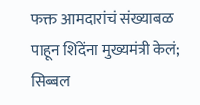फक्त आमदारांचं संख्याबळ पाहून शिंदेंना मुख्यमंत्री केलं; सिब्बल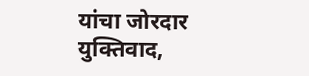यांचा जोरदार युक्तिवाद,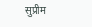सुप्रीम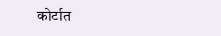कोर्टात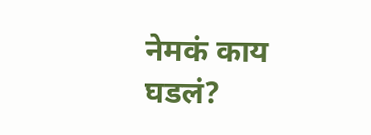नेमकं काय घडलं?